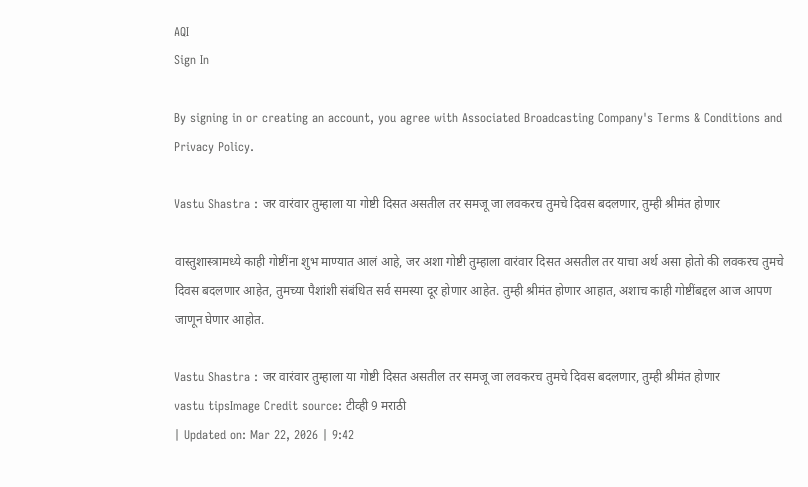AQI
Sign In

By signing in or creating an account, you agree with Associated Broadcasting Company's Terms & Conditions and Privacy Policy.

Vastu Shastra : जर वारंवार तुम्हाला या गोष्टी दिसत असतील तर समजू जा लवकरच तुमचे दिवस बदलणार, तुम्ही श्रीमंत होणार

वास्तुशास्त्रामध्ये काही गोष्टींना शुभ माण्यात आलं आहे, जर अशा गोष्टी तुम्हाला वारंवार दिसत असतील तर याचा अर्थ असा होतो की लवकरच तुमचे दिवस बदलणार आहेत, तुमच्या पैशांशी संबंधित सर्व समस्या दूर होणार आहेत. तुम्ही श्रीमंत होणार आहात, अशाच काही गोष्टींबद्दल आज आपण जाणून घेणार आहोत.

Vastu Shastra : जर वारंवार तुम्हाला या गोष्टी दिसत असतील तर समजू जा लवकरच तुमचे दिवस बदलणार, तुम्ही श्रीमंत होणार
vastu tipsImage Credit source: टीव्ही 9 मराठी
| Updated on: Mar 22, 2026 | 9:42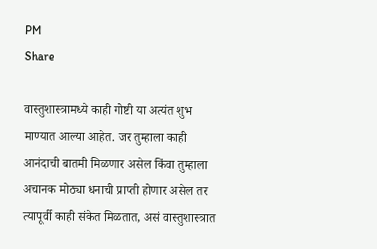PM
Share

वास्तुशास्त्रामध्ये काही गोष्टी या अत्यंत शुभ माण्यात आल्या आहेत. जर तुम्हाला काही आनंदाची बातमी मिळणार असेल किंवा तुम्हाला अचानक मोठ्या धनाची प्राप्ती होणार असेल तर त्यापूर्वी काही संकेत मिळतात, असं वास्तुशास्त्रात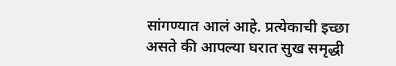सांगण्यात आलं आहे. प्रत्येकाची इच्छा असते की आपल्या घरात सुख समृद्धी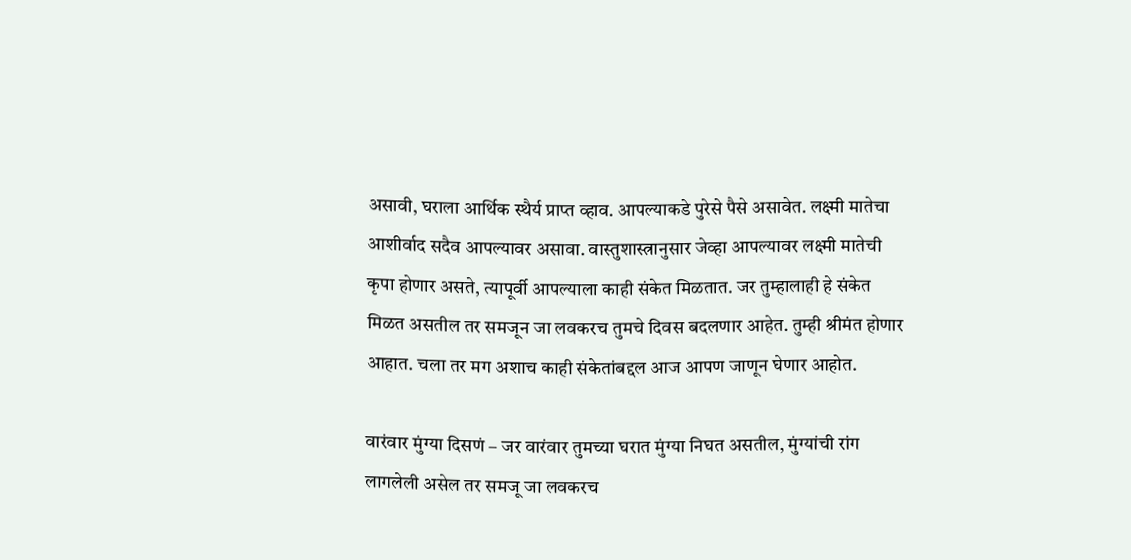असावी, घराला आर्थिक स्थैर्य प्राप्त व्हाव. आपल्याकडे पुरेसे पैसे असावेत. लक्ष्मी मातेचा आशीर्वाद सदैव आपल्यावर असावा. वास्तुशास्त्रानुसार जेव्हा आपल्यावर लक्ष्मी मातेची कृपा होणार असते, त्यापूर्वी आपल्याला काही संकेत मिळतात. जर तुम्हालाही हे संकेत मिळत असतील तर समजून जा लवकरच तुमचे दिवस बदलणार आहेत. तुम्ही श्रीमंत होणार आहात. चला तर मग अशाच काही संकेतांबद्दल आज आपण जाणून घेणार आहोत.

वारंवार मुंग्या दिसणं – जर वारंवार तुमच्या घरात मुंग्या निघत असतील, मुंग्यांची रांग लागलेली असेल तर समजू जा लवकरच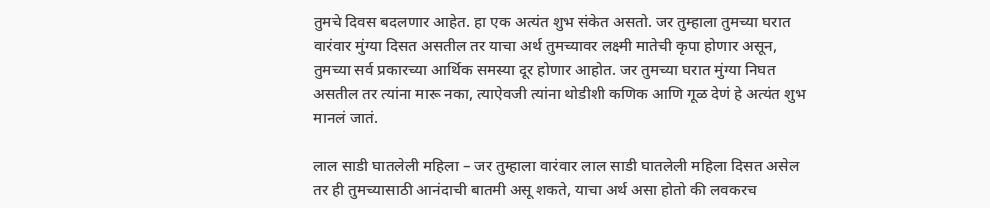तुमचे दिवस बदलणार आहेत. हा एक अत्यंत शुभ संकेत असतो. जर तुम्हाला तुमच्या घरात वारंवार मुंग्या दिसत असतील तर याचा अर्थ तुमच्यावर लक्ष्मी मातेची कृपा होणार असून, तुमच्या सर्व प्रकारच्या आर्थिक समस्या दूर होणार आहोत. जर तुमच्या घरात मुंग्या निघत असतील तर त्यांना मारू नका, त्याऐवजी त्यांना थोडीशी कणिक आणि गूळ देणं हे अत्यंत शुभ मानलं जातं.

लाल साडी घातलेली महिला – जर तुम्हाला वारंवार लाल साडी घातलेली महिला दिसत असेल तर ही तुमच्यासाठी आनंदाची बातमी असू शकते, याचा अर्थ असा होतो की लवकरच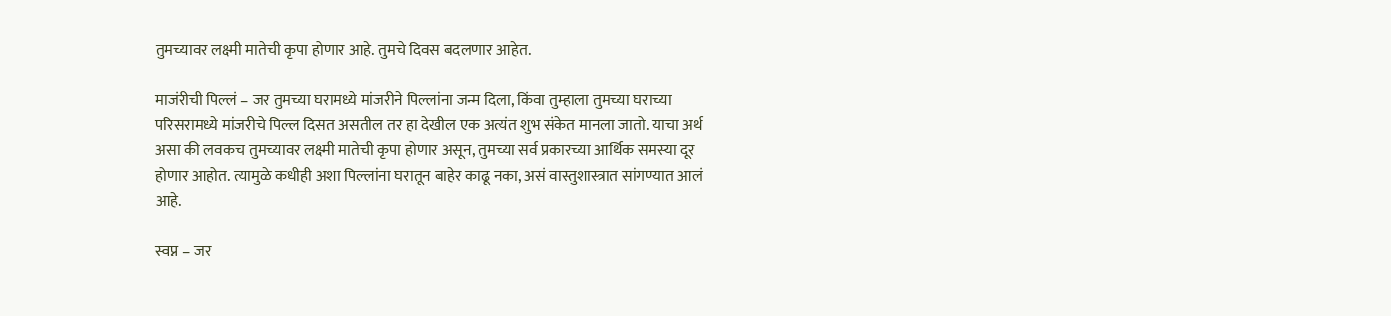तुमच्यावर लक्ष्मी मातेची कृपा होणार आहे. तुमचे दिवस बदलणार आहेत.

माजंरीची पिल्लं – जर तुमच्या घरामध्ये मांजरीने पिल्लांना जन्म दिला, किंवा तुम्हाला तुमच्या घराच्या परिसरामध्ये मांजरीचे पिल्ल दिसत असतील तर हा देखील एक अत्यंत शुभ संकेत मानला जातो. याचा अर्थ असा की लवकच तुमच्यावर लक्ष्मी मातेची कृपा होणार असून, तुमच्या सर्व प्रकारच्या आर्थिक समस्या दूर होणार आहोत. त्यामुळे कधीही अशा पिल्लांना घरातून बाहेर काढू नका, असं वास्तुशास्त्रात सांगण्यात आलं आहे.

स्वप्न – जर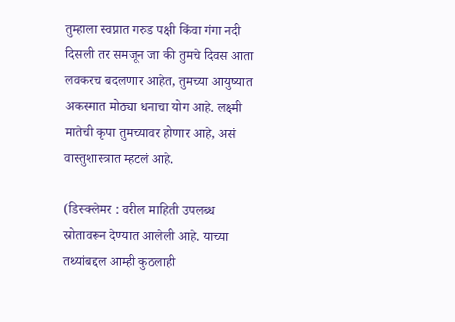तुम्हाला स्वप्नात गरुड पक्षी किंवा गंगा नदी दिसली तर समजून जा की तुमचे दिवस आता लवकरच बदलणार आहेत, तुमच्या आयुष्यात अकस्मात मोठ्या धनाचा योग आहे. लक्ष्मी मातेची कृपा तुमच्यावर होणार आहे, असं वास्तुशास्त्रात म्हटलं आहे.

(डिस्क्लेमर : वरील माहिती उपलब्ध स्रोतावरून देण्यात आलेली आहे. याच्या तथ्यांबद्दल आम्ही कुठलाही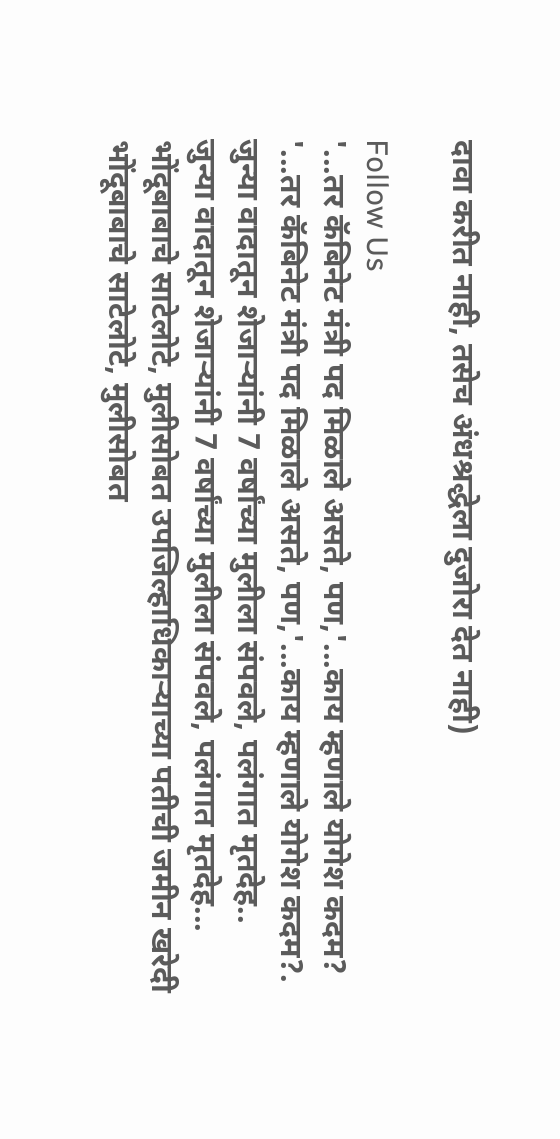दावा करीत नाही, तसेच अंधश्रद्धेला दुजोरा देत नाही)

Follow Us
'...तर कॅबिनेट मंत्री पद मिळाले असते, पण,'...काय म्हणाले योगेश कदम?
'...तर कॅबिनेट मंत्री पद मिळाले असते, पण,'...काय म्हणाले योगेश कदम?.
जुन्या वादातून शेजाऱ्यांनी 7 वर्षांच्या मुलीला संपवले, पलंगात मृतदेह..
जुन्या वादातून शेजाऱ्यांनी 7 वर्षांच्या मुलीला संपवले, पलंगात मृतदेह...
भोंदूबाबाचे साटेलोटे, मुलीसोबत उपजिल्हाधिकाऱ्याच्या पतीची जमीन खरेदी
भोंदूबाबाचे साटेलोटे, मुलीसोबत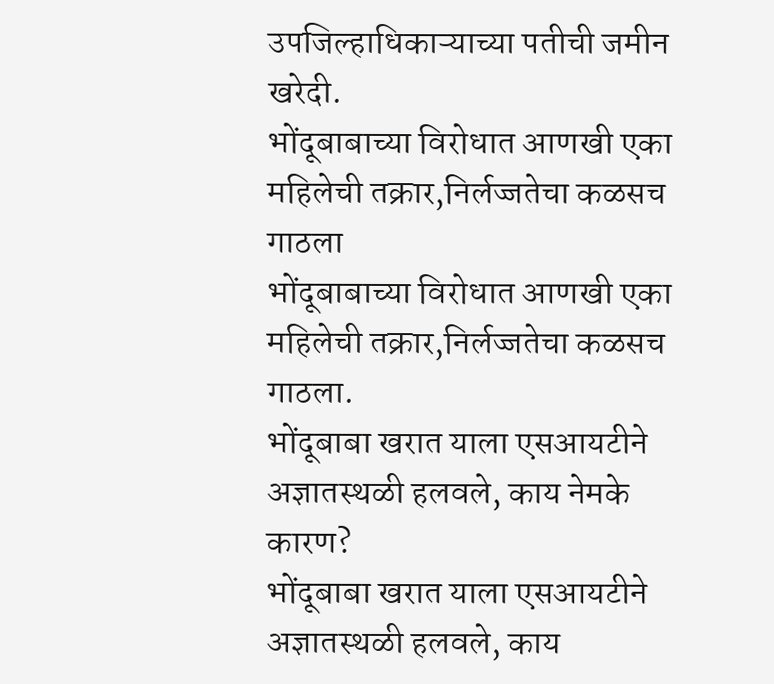उपजिल्हाधिकाऱ्याच्या पतीची जमीन खरेदी.
भोंदूबाबाच्या विरोधात आणखी एका महिलेची तक्रार,निर्लज्जतेचा कळसच गाठला
भोंदूबाबाच्या विरोधात आणखी एका महिलेची तक्रार,निर्लज्जतेचा कळसच गाठला.
भोंदूबाबा खरात याला एसआयटीने अज्ञातस्थळी हलवले, काय नेमके कारण?
भोंदूबाबा खरात याला एसआयटीने अज्ञातस्थळी हलवले, काय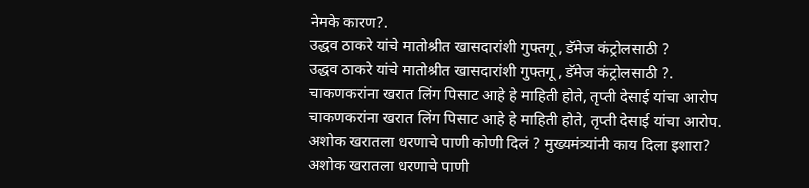नेमके कारण?.
उद्धव ठाकरे यांचे मातोश्रीत खासदारांशी गुफ्तगू , डॅमेज कंट्रोलसाठी ?
उद्धव ठाकरे यांचे मातोश्रीत खासदारांशी गुफ्तगू , डॅमेज कंट्रोलसाठी ?.
चाकणकरांना खरात लिंग पिसाट आहे हे माहिती होते, तृप्ती देसाई यांचा आरोप
चाकणकरांना खरात लिंग पिसाट आहे हे माहिती होते, तृप्ती देसाई यांचा आरोप.
अशोक खरातला धरणाचे पाणी कोणी दिलं ? मुख्यमंत्र्यांनी काय दिला इशारा?
अशोक खरातला धरणाचे पाणी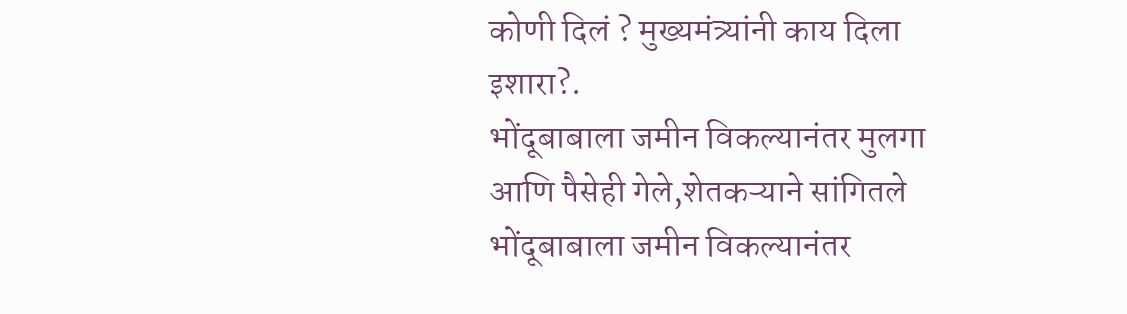कोणी दिलं ? मुख्यमंत्र्यांनी काय दिला इशारा?.
भोंदूबाबाला जमीन विकल्यानंतर मुलगा आणि पैसेही गेले,शेतकऱ्याने सांगितले
भोंदूबाबाला जमीन विकल्यानंतर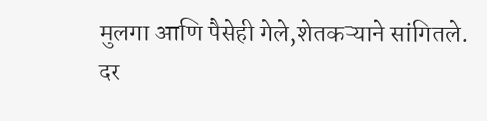मुलगा आणि पैसेही गेले,शेतकऱ्याने सांगितले.
दर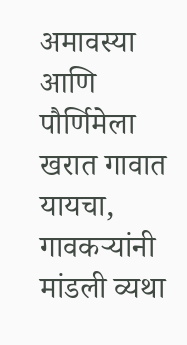अमावस्या आणि पौर्णिमेला खरात गावात यायचा, गावकऱ्यांनी मांडली व्यथा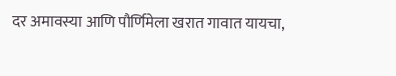दर अमावस्या आणि पौर्णिमेला खरात गावात यायचा,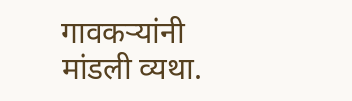गावकऱ्यांनी मांडली व्यथा.